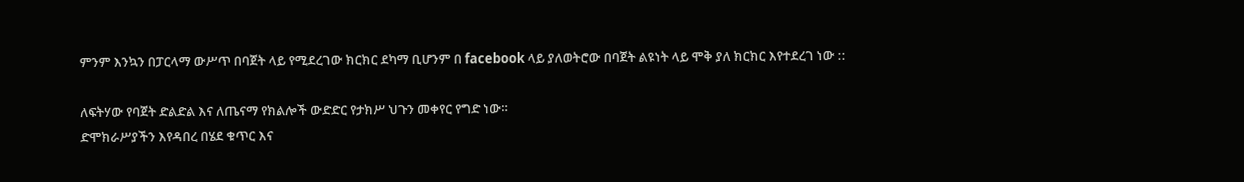ምንም እንኳን በፓርላማ ውሥጥ በባጀት ላይ የሚደረገው ክርክር ደካማ ቢሆንም በ facebook ላይ ያለወትሮው በባጀት ልዩነት ላይ ሞቅ ያለ ክርክር እየተደረገ ነው ::

ለፍትሃው የባጀት ድልድል እና ለጤናማ የክልሎች ውድድር የታክሥ ህጉን መቀየር የግድ ነው።
ድሞክራሥያችን እየዳበረ በሄደ ቁጥር እና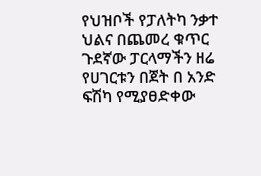የህዝቦች የፓለትካ ንቃተ ህልና በጨመረ ቁጥር ጉደኛው ፓርላማችን ዘሬ የሀገርቱን በጀት በ አንድ ፍሽካ የሚያፀድቀው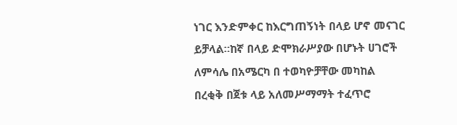ነገር እንድምቀር ከእርግጠኝነት በላይ ሆኖ መናገር ይቻላል።ከኛ በላይ ድሞክራሥያው በሆኑት ሀገሮች ለምሳሌ በአሜርካ በ ተወካዮቻቸው መካከል በረቂቅ በጀቱ ላይ አለመሥማማት ተፈጥሮ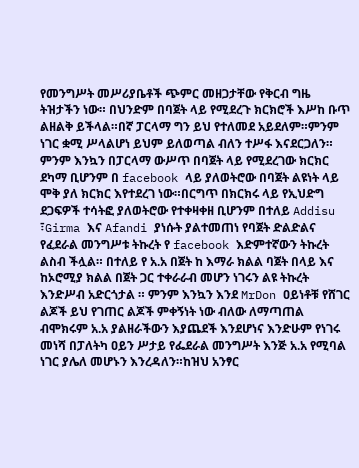የመንግሥት መሥሪያቤቶች ጭምር መዘጋታቸው የቅርብ ግዜ ትዝታችን ነው። በህንድም በባጀት ላይ የሚደረጉ ክርክሮች እሥከ ቡጥ ልዘልቅ ይችላል።በኛ ፓርላማ ግን ይህ የተለመደ አይደለም።ምንም ነገር ቋሚ ሥላልሆነ ይህም ይለወጣል ብለን ተሥፋ እናደርጋለን።
ምንም እንኳን በፓርላማ ውሥጥ በባጀት ላይ የሚደረገው ክርክር ደካማ ቢሆንም በ facebook ላይ ያለወትሮው በባጀት ልዩነት ላይ ሞቅ ያለ ክርክር እየተደረገ ነው።በርግጥ በክርክሩ ላይ የኢህድግ ደጋፍዎች ተሳትፎ ያለወትሮው የተቀዛቀዘ ቢሆንም በተለይ Addisu ፣Girma እና Afandi ያነሱት ያልተመጠነ የባጀት ድልድልና የፈደራል መንግሥቱ ትኩረት የ facebook እድምተኛውን ትኩረት ልስብ ችሏል። በተለይ የ አ.አ በጀት ከ እማራ ክልል ባጀት በላይ እና ከኦሮሚያ ክልል በጀት ጋር ተቀራራብ መሆን ነገሩን ልዩ ትኩረት እንድሥብ አድርጎታል ። ምንም እንኳን እንደ MrDon ዐይነቶቹ የሸገር ልጆች ይህ የገጠር ልጆች ምቀኝነት ነው ብለው ለማጣጠል ብሞክሩም አ.አ ያልዘራችውን እያጨደች እንደሆነና እንድሁም የነገሩ መነሻ በፓለትካ ዐይን ሥታይ የፌደራል መንግሥት እንጅ አ.አ የሚባል ነገር ያሌለ መሆኑን እንረዳለን።ከዝህ አንፃር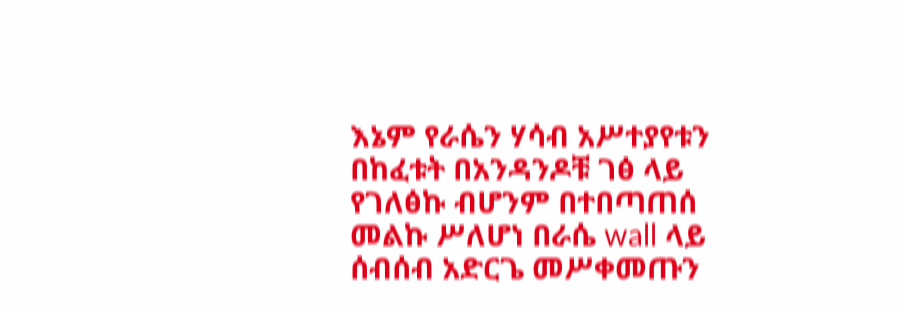እኔም የራሴን ሃሳብ አሥተያየቱን በከፈቱት በአንዳንዶቹ ገፅ ላይ የገለፅኩ ብሆንም በተበጣጠሰ መልኩ ሥለሆነ በራሴ wall ላይ ሰብሰብ አድርጌ መሥቀመጡን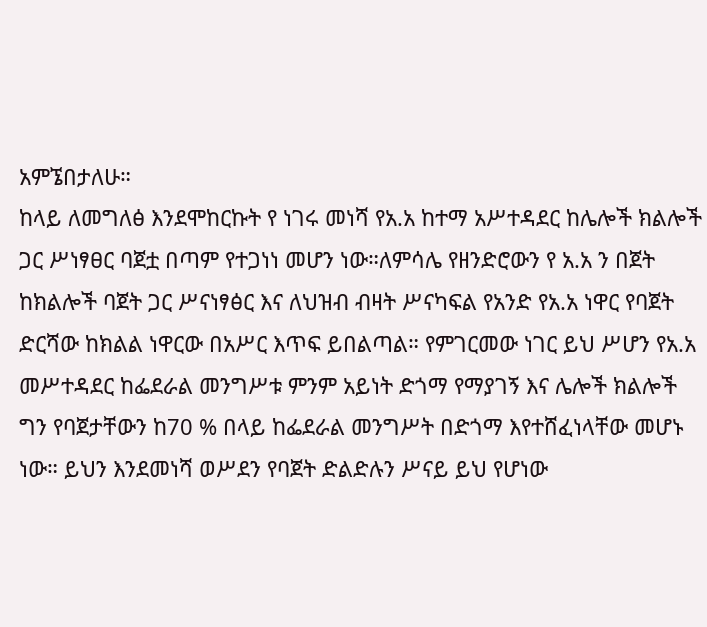አምኜበታለሁ።
ከላይ ለመግለፅ እንደሞከርኩት የ ነገሩ መነሻ የአ.አ ከተማ አሥተዳደር ከሌሎች ክልሎች ጋር ሥነፃፀር ባጀቷ በጣም የተጋነነ መሆን ነው።ለምሳሌ የዘንድሮውን የ አ.አ ን በጀት ከክልሎች ባጀት ጋር ሥናነፃፅር እና ለህዝብ ብዛት ሥናካፍል የአንድ የአ.አ ነዋር የባጀት ድርሻው ከክልል ነዋርው በአሥር እጥፍ ይበልጣል። የምገርመው ነገር ይህ ሥሆን የአ.አ መሥተዳደር ከፌደራል መንግሥቱ ምንም አይነት ድጎማ የማያገኝ እና ሌሎች ክልሎች ግን የባጀታቸውን ከ70 % በላይ ከፌደራል መንግሥት በድጎማ እየተሸፈነላቸው መሆኑ ነው። ይህን እንደመነሻ ወሥደን የባጀት ድልድሉን ሥናይ ይህ የሆነው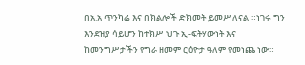በአ.አ ጥንካሬ እና በክልሎች ድክመት ይመሥለናል ።ነገሩ ግን እንደዝያ ሳይሆን ከተክሥ ህጉ ኢ-ፍትሃውነት እና ከመንግሥታችን የግራ ዘመም ርዕዮታ ዓለም የመነጨ ነው።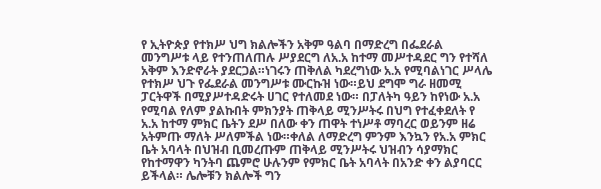የ ኢትዮጵያ የተክሥ ህግ ክልሎችን አቅም ዓልባ በማድረግ በፌደራል መንግሥቱ ላይ የተንጠለጠሉ ሥያደርግ ለአ.አ ከተማ መሥተዳደር ግን የተሻለ አቅም እንድኖራት ያደርጋል።ነገሩን ጠቅለል ካደረግነው አ.አ የሚባልነገር ሥላሌ የተክሥ ህጉ የፌደራል መንግሥቱ ሙርኩዝ ነው።ይህ ደግሞ ግራ ዘመሚ ፓርትዋች በሚያሥተዳድሩት ሀገር የተለመደ ነው። በፓለትካ ዓይን ከየነው አ.አ የሚባል የለም ያልኩበት ምክንያት ጠቅላይ ሚንሥትሩ በህግ የተፈቀደለት የ አ.አ ከተማ ምክር ቤትን ደሥ በለው ቀን ጠዋት ተነሥቶ ማባረር ወይንም ዘሬ አትምጡ ማለት ሥለምችል ነው።ቀለል ለማድረግ ምንም እንኳን የአ.አ ምክር ቤት አባላት በህዝብ ቢመረጡም ጠቅላይ ሚንሥትሩ ህዝብን ሳያማክር የከተማዋን ካንትባ ጨምሮ ሁሉንም የምክር ቤት አባላት በአንድ ቀን ልያባርር ይችላል። ሌሎቹን ክልሎች ግን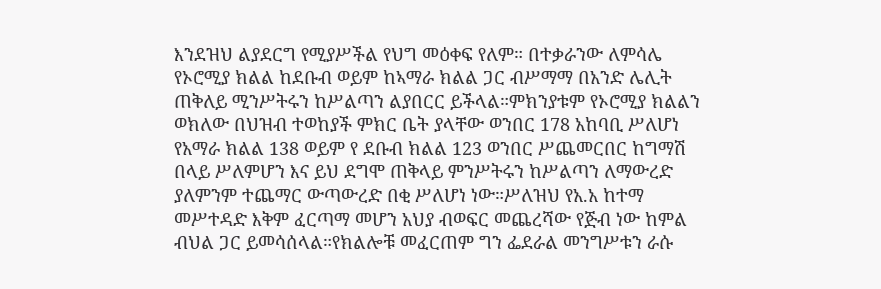እንደዝህ ልያደርግ የሚያሥችል የህግ መዕቀፍ የለም። በተቃራንው ለምሳሌ የኦሮሚያ ክልል ከደቡብ ወይም ከኣማራ ክልል ጋር ብሥማማ በአንድ ሌሊት ጠቅለይ ሚንሥትሩን ከሥልጣን ልያበርር ይችላል።ምክንያቱም የኦሮሚያ ክልልን ወክለው በህዝብ ተወከያች ምክር ቤት ያላቸው ወንበር 178 አከባቢ ሥለሆነ የአማራ ክልል 138 ወይም የ ደቡብ ክልል 123 ወንበር ሥጨመርበር ከግማሽ በላይ ሥለምሆን እና ይህ ደግሞ ጠቅላይ ምንሥትሩን ከሥልጣን ለማውረድ ያለምንም ተጨማር ውጣውረድ በቂ ሥለሆነ ነው።ሥለዝህ የአ.አ ከተማ መሥተዳድ እቅም ፈርጣማ መሆን አህያ ብወፍር መጨረሻው የጅብ ነው ከምል ብህል ጋር ይመሳሰላል።የክልሎቹ መፈርጠም ግን ፌደራል መንግሥቱን ራሱ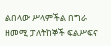ልበላው ሥላምችል በግራ ዘመሚ ፓለትከኞች ፍልሥፍና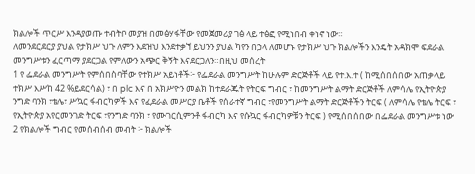ክልሎች ጥርሥ እንዳያወጡ ተብትቦ መያዝ በመፅሃፋቸው የመጀመሪያ ገፅ ላይ ተፅፎ የሚነበብ ቀነኖ ነው።
ለመንደርደርያ ያህል የታክሥ ህጉ ለምን እደዝህ እንደተቃኘ ይህንን ያህል ካየን በኃላ ለመሆኑ የታክሥ ህጉ ክልሎችን እንዴት አዳክሞ ፍደራል መንግሥቱን ፈርጣማ ያደርጋል የምለውን አጭር ቅኝት እናደርጋለን።በዚህ መሰረት
1 የ ፌደራል መንግሥት የምሰበስባቸው የተክሥ አይነቶች፦ የፌደራል መንግሥት ከሁሉም ድርጅቶች ላይ የተ.እ.ተ ( ከሚሰበሰበው አጠቃላይ ተክሥ እሥከ 42 %ይደርሳል) ፣ በ plc እና በ አክሥዮን መልክ ከተደራጁት የትርፍ ግብር ፣ ከመንግሥት ልማት ድርጅቶች ለምሳሌ የኢትዮጵያ ንግድ ባንክ ፣ቴሌ፣ ሥኳር ፋብርካዎች እና የፈደራል መሥርያ ቤቶች የሰራተኛ ግብር ፣የመንግሥት ልማት ድርጅቶችን ትርፍ ( ለምሳሌ የቴሌ ትርፍ ፣ የኢትዮጵያ አየርመንገድ ትርፍ ፣የንግድ ባንክ ፣ የሙገርሲምንቶ ፋብርካ እና የሱኳር ፋብርካዎቹን ትርፍ ) የሚሰበሰበው በፌደራል መንግሥቱ ነው
2 የክልሎች ግብር የመሰብሰብ መብት ፦ ክልሎች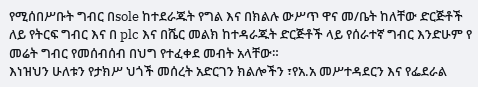የሚሰበሥቡት ግብር በsole ከተደራጁት የግል እና በክልሉ ውሥጥ ዋና መ/ቤት ከለቸው ድርጅቶች ለይ የትርፍ ግብር እና በ plc እና በሼር መልክ ከተዳራጁት ድርጅቶች ላይ የሰራተኛ ግብር እንድሁም የ መሬት ግብር የመሰብሰብ በህግ የተፈቀደ መብት አላቸው።
እነዝህን ሁለቱን የታክሥ ህጎች መሰረት አድርገን ክልሎችን ፣የአ.አ መሥተዳደርን እና የፌደራል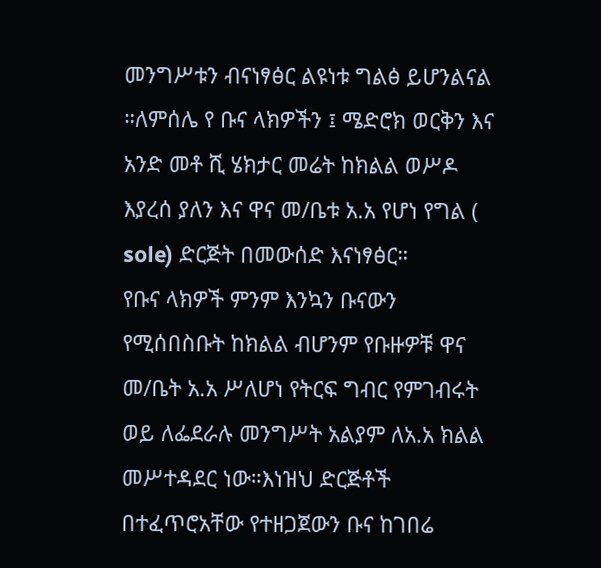መንግሥቱን ብናነፃፅር ልዩነቱ ግልፅ ይሆንልናል ።ለምሰሌ የ ቡና ላክዎችን ፤ ሜድሮክ ወርቅን እና አንድ መቶ ሺ ሄክታር መሬት ከክልል ወሥዶ እያረሰ ያለን እና ዋና መ/ቤቱ አ.አ የሆነ የግል ( sole) ድርጅት በመውሰድ እናነፃፅር።
የቡና ላክዎች ምንም እንኳን ቡናውን የሚሰበስቡት ከክልል ብሆንም የቡዙዎቹ ዋና መ/ቤት አ.አ ሥለሆነ የትርፍ ግብር የምገብሩት ወይ ለፌደራሉ መንግሥት አልያም ለአ.አ ክልል መሥተዳደር ነው።እነዝህ ድርጅቶች በተፈጥሮአቸው የተዘጋጀውን ቡና ከገበሬ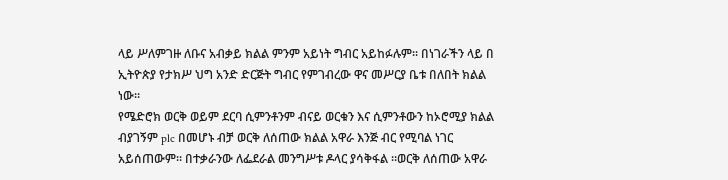ላይ ሥለምገዙ ለቡና አብቃይ ክልል ምንም አይነት ግብር አይከፉሉም። በነገራችን ላይ በ ኢትዮጵያ የታክሥ ህግ አንድ ድርጅት ግብር የምገብረው ዋና መሥርያ ቤቱ በለበት ክልል ነው።
የሜድሮክ ወርቅ ወይም ደርባ ሲምንቶንም ብናይ ወርቁን እና ሲምንቶውን ከኦሮሚያ ክልል ብያገኝም plc በመሆኑ ብቻ ወርቅ ለሰጠው ክልል አዋራ እንጅ ብር የሚባል ነገር አይሰጠውም። በተቃራንው ለፌደራል መንግሥቱ ዶላር ያሳቅፋል ።ወርቅ ለሰጠው አዋራ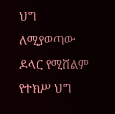ህግ ለሚያወጣው ዶላር የሚሸልም የተክሥ ህግ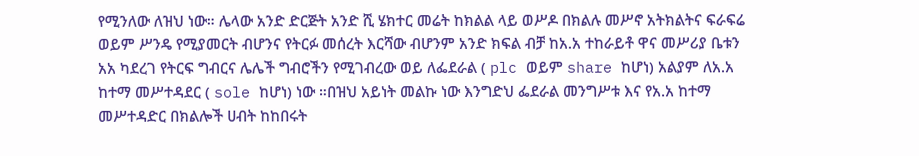የሚንለው ለዝህ ነው። ሌላው አንድ ድርጅት አንድ ሺ ሄክተር መሬት ከክልል ላይ ወሥዶ በክልሉ መሥኖ አትክልትና ፍራፍሬ ወይም ሥንዴ የሚያመርት ብሆንና የትርፉ መሰረት እርሻው ብሆንም አንድ ክፍል ብቻ ከአ.አ ተከራይቶ ዋና መሥሪያ ቤቱን አአ ካደረገ የትርፍ ግብርና ሌሌች ግብሮችን የሚገብረው ወይ ለፌደራል ( plc ወይም share ከሆነ) አልያም ለአ.አ ከተማ መሥተዳደር ( sole ከሆነ) ነው ።በዝህ አይነት መልኩ ነው እንግድህ ፌደራል መንግሥቱ እና የአ.አ ከተማ መሥተዳድር በክልሎች ሀብት ከከበሩት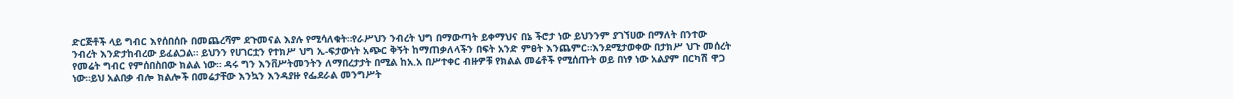ድርጅቶች ላይ ግብር እየሰበሰቡ በመጨረሻም ደጉመናል እያሉ የሚሳለቁት።የራሥህን ንብረት ህግ በማውጣት ይቀማህና በኔ ችሮታ ነው ይህንንም ያገኘሀው በማለት በንተው ንብረት እንድታከብረው ይፈልጋል። ይህንን የሀገርቷን የተክሥ ህግ ኢ-ፍታውነት አጭር ቅኝት ከማጠቃለላችን በፍት አንድ ምፀት እንጨምር።እንደሚታወቀው በታክሥ ህጉ መሰረት የመሬት ግብር የምሰበስበው ክልል ነው። ዳሩ ግን እንቨሥትመንትን ለማበረታታት በሚል ከአ.አ በሥተቀር ብዙዎቹ የክልል መሬቶች የሚሰጡት ወይ በነፃ ነው አልያም በርካሽ ዋጋ ነው።ይህ አልበቃ ብሎ ክልሎች በመሬታቸው እንኳን እንዳያዙ የፌደራል መንግሥት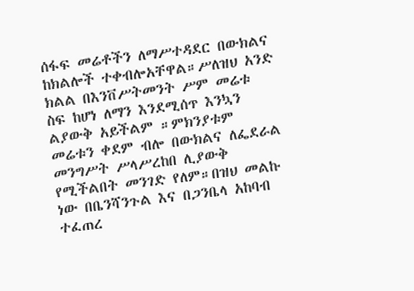ሰፋፍ መሬቶችን ለማሥተዳደር በውክልና ከክልሎች ተቀብሎአቸዋል።ሥለዝህ አንድ ክልል በእንቨሥትመንት ሥም መሬቱ ስፍ ከሆነ ለማን እንደሚሰጥ እንኳን ልያውቅ አይችልም ።ምክንያቱም መሬቱን ቀደም ብሎ በውክልና ለፌደራል መንግሥት ሥላሥረከበ ሊያውቅ የሚችልበት መንገድ የለም።በዝህ መልኩ ነው በቤንሻንጉል እና በጋንቤላ አከባብ ተፈጠረ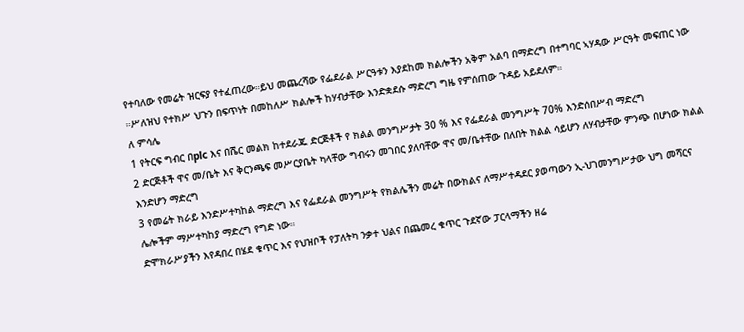የተባለው የመሬት ዝርፍያ የተፈጠረው።ይህ መጨረሻው የፌደራል ሥርዓቱን እያደከመ ክልሎችን አቅም አልባ በማድረግ በተግባር ኣሃዳው ሥርዓት መፍጠር ነው ።ሥለዝህ የተክሥ ህጉን በፍጥነት በመከለሥ ክልሎች ከሃብታቸው እንድቋደሱ ማድረግ ግዜ የምሰጠው ጉዳይ አይደለም።
ለ ምሳሌ
1 የትርፍ ግብር በplc እና በሼር መልክ ከተደራጁ ድርጅቶች የ ክልል መንግሥታት 30 % እና የፌደራል መንግሥት 70% እንድሰበሥብ ማድረግ
2 ድርጅቶች ዋና መ/ቤት እና ቅርንጫፍ መሥርያቤት ካላቸው ግብሩን መገበር ያለባቸው ዋና መ/ቤተቸው በለበት ክልል ሳይሆን ለሃብታቸው ምንጭ በሆነው ክልል እንድሆን ማድረግ
3 የመሬት ክራይ እንድሥተካከል ማድረግ እና የፌደራል መንግሥት የክልሌችን መሬት በውክልና ለማሥተዳደር ያወጣውን ኢ-ህገመንግሥታው ህግ መሻርና ሌሎችም ማሥተካከያ ማድረግ የግድ ነው።
ድሞክራሥያችን እየዳበረ በሄደ ቁጥር እና የህዝቦች የፓለትካ ንቃተ ህልና በጨመረ ቁጥር ጉደኛው ፓርላማችን ዘሬ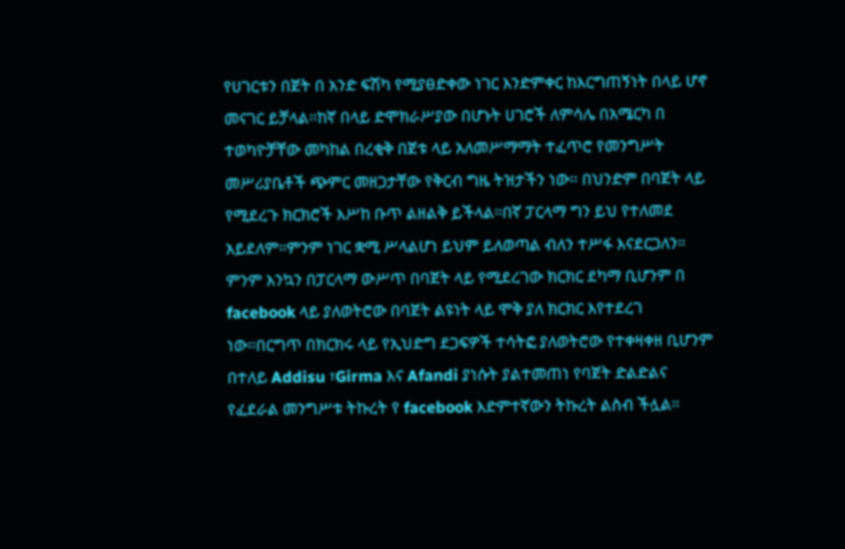የሀገርቱን በጀት በ አንድ ፍሽካ የሚያፀድቀው ነገር እንድምቀር ከእርግጠኝነት በላይ ሆኖ መናገር ይቻላል።ከኛ በላይ ድሞክራሥያው በሆኑት ሀገሮች ለምሳሌ በአሜርካ በ ተወካዮቻቸው መካከል በረቂቅ በጀቱ ላይ አለመሥማማት ተፈጥሮ የመንግሥት መሥሪያቤቶች ጭምር መዘጋታቸው የቅርብ ግዜ ትዝታችን ነው። በህንድም በባጀት ላይ የሚደረጉ ክርክሮች እሥከ ቡጥ ልዘልቅ ይችላል።በኛ ፓርላማ ግን ይህ የተለመደ አይደለም።ምንም ነገር ቋሚ ሥላልሆነ ይህም ይለወጣል ብለን ተሥፋ እናደርጋለን።
ምንም እንኳን በፓርላማ ውሥጥ በባጀት ላይ የሚደረገው ክርክር ደካማ ቢሆንም በ facebook ላይ ያለወትሮው በባጀት ልዩነት ላይ ሞቅ ያለ ክርክር እየተደረገ ነው።በርግጥ በክርክሩ ላይ የኢህድግ ደጋፍዎች ተሳትፎ ያለወትሮው የተቀዛቀዘ ቢሆንም በተለይ Addisu ፣Girma እና Afandi ያነሱት ያልተመጠነ የባጀት ድልድልና የፈደራል መንግሥቱ ትኩረት የ facebook እድምተኛውን ትኩረት ልስብ ችሏል።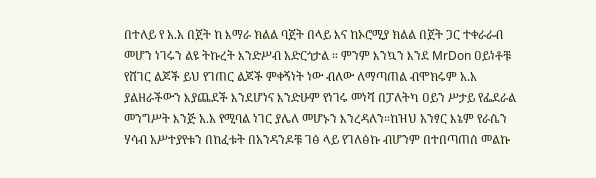በተለይ የ አ.አ በጀት ከ እማራ ክልል ባጀት በላይ እና ከኦሮሚያ ክልል በጀት ጋር ተቀራራብ መሆን ነገሩን ልዩ ትኩረት እንድሥብ አድርጎታል ። ምንም እንኳን እንደ MrDon ዐይነቶቹ የሸገር ልጆች ይህ የገጠር ልጆች ምቀኝነት ነው ብለው ለማጣጠል ብሞክሩም አ.አ ያልዘራችውን እያጨደች እንደሆነና እንድሁም የነገሩ መነሻ በፓለትካ ዐይን ሥታይ የፌደራል መንግሥት እንጅ አ.አ የሚባል ነገር ያሌለ መሆኑን እንረዳለን።ከዝህ አንፃር እኔም የራሴን ሃሳብ አሥተያየቱን በከፈቱት በአንዳንዶቹ ገፅ ላይ የገለፅኩ ብሆንም በተበጣጠሰ መልኩ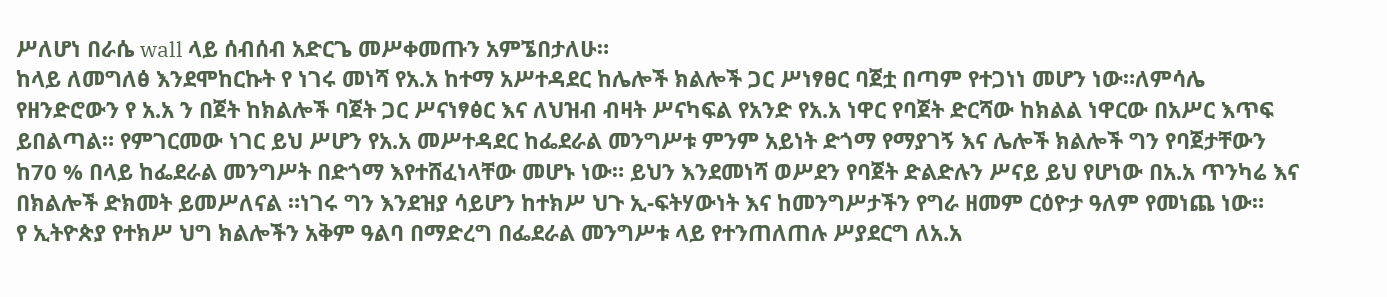ሥለሆነ በራሴ wall ላይ ሰብሰብ አድርጌ መሥቀመጡን አምኜበታለሁ።
ከላይ ለመግለፅ እንደሞከርኩት የ ነገሩ መነሻ የአ.አ ከተማ አሥተዳደር ከሌሎች ክልሎች ጋር ሥነፃፀር ባጀቷ በጣም የተጋነነ መሆን ነው።ለምሳሌ የዘንድሮውን የ አ.አ ን በጀት ከክልሎች ባጀት ጋር ሥናነፃፅር እና ለህዝብ ብዛት ሥናካፍል የአንድ የአ.አ ነዋር የባጀት ድርሻው ከክልል ነዋርው በአሥር እጥፍ ይበልጣል። የምገርመው ነገር ይህ ሥሆን የአ.አ መሥተዳደር ከፌደራል መንግሥቱ ምንም አይነት ድጎማ የማያገኝ እና ሌሎች ክልሎች ግን የባጀታቸውን ከ70 % በላይ ከፌደራል መንግሥት በድጎማ እየተሸፈነላቸው መሆኑ ነው። ይህን እንደመነሻ ወሥደን የባጀት ድልድሉን ሥናይ ይህ የሆነው በአ.አ ጥንካሬ እና በክልሎች ድክመት ይመሥለናል ።ነገሩ ግን እንደዝያ ሳይሆን ከተክሥ ህጉ ኢ-ፍትሃውነት እና ከመንግሥታችን የግራ ዘመም ርዕዮታ ዓለም የመነጨ ነው።
የ ኢትዮጵያ የተክሥ ህግ ክልሎችን አቅም ዓልባ በማድረግ በፌደራል መንግሥቱ ላይ የተንጠለጠሉ ሥያደርግ ለአ.አ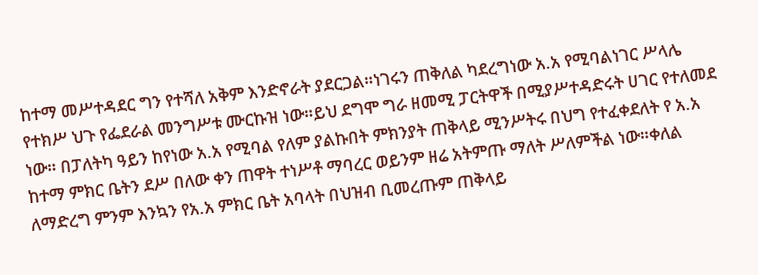ከተማ መሥተዳደር ግን የተሻለ አቅም እንድኖራት ያደርጋል።ነገሩን ጠቅለል ካደረግነው አ.አ የሚባልነገር ሥላሌ የተክሥ ህጉ የፌደራል መንግሥቱ ሙርኩዝ ነው።ይህ ደግሞ ግራ ዘመሚ ፓርትዋች በሚያሥተዳድሩት ሀገር የተለመደ ነው። በፓለትካ ዓይን ከየነው አ.አ የሚባል የለም ያልኩበት ምክንያት ጠቅላይ ሚንሥትሩ በህግ የተፈቀደለት የ አ.አ ከተማ ምክር ቤትን ደሥ በለው ቀን ጠዋት ተነሥቶ ማባረር ወይንም ዘሬ አትምጡ ማለት ሥለምችል ነው።ቀለል ለማድረግ ምንም እንኳን የአ.አ ምክር ቤት አባላት በህዝብ ቢመረጡም ጠቅላይ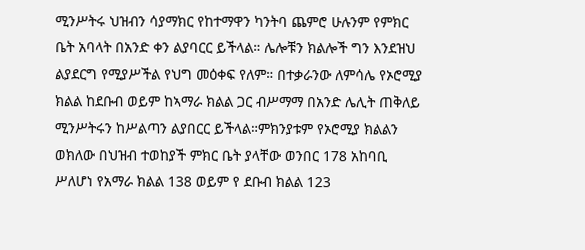ሚንሥትሩ ህዝብን ሳያማክር የከተማዋን ካንትባ ጨምሮ ሁሉንም የምክር ቤት አባላት በአንድ ቀን ልያባርር ይችላል። ሌሎቹን ክልሎች ግን እንደዝህ ልያደርግ የሚያሥችል የህግ መዕቀፍ የለም። በተቃራንው ለምሳሌ የኦሮሚያ ክልል ከደቡብ ወይም ከኣማራ ክልል ጋር ብሥማማ በአንድ ሌሊት ጠቅለይ ሚንሥትሩን ከሥልጣን ልያበርር ይችላል።ምክንያቱም የኦሮሚያ ክልልን ወክለው በህዝብ ተወከያች ምክር ቤት ያላቸው ወንበር 178 አከባቢ ሥለሆነ የአማራ ክልል 138 ወይም የ ደቡብ ክልል 123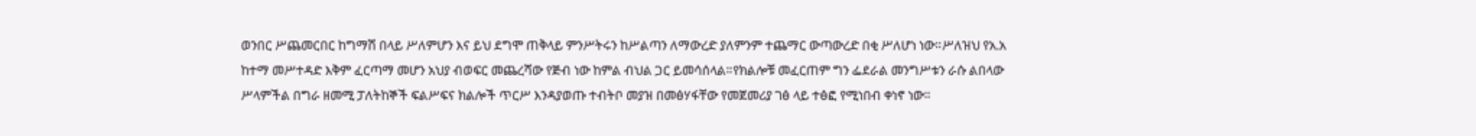ወንበር ሥጨመርበር ከግማሽ በላይ ሥለምሆን እና ይህ ደግሞ ጠቅላይ ምንሥትሩን ከሥልጣን ለማውረድ ያለምንም ተጨማር ውጣውረድ በቂ ሥለሆነ ነው።ሥለዝህ የአ.አ ከተማ መሥተዳድ እቅም ፈርጣማ መሆን አህያ ብወፍር መጨረሻው የጅብ ነው ከምል ብህል ጋር ይመሳሰላል።የክልሎቹ መፈርጠም ግን ፌደራል መንግሥቱን ራሱ ልበላው ሥላምችል በግራ ዘመሚ ፓለትከኞች ፍልሥፍና ክልሎች ጥርሥ እንዳያወጡ ተብትቦ መያዝ በመፅሃፋቸው የመጀመሪያ ገፅ ላይ ተፅፎ የሚነበብ ቀነኖ ነው።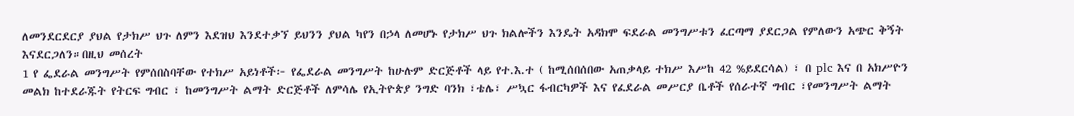ለመንደርደርያ ያህል የታክሥ ህጉ ለምን እደዝህ እንደተቃኘ ይህንን ያህል ካየን በኃላ ለመሆኑ የታክሥ ህጉ ክልሎችን እንዴት አዳክሞ ፍደራል መንግሥቱን ፈርጣማ ያደርጋል የምለውን አጭር ቅኝት እናደርጋለን።በዚህ መሰረት
1 የ ፌደራል መንግሥት የምሰበስባቸው የተክሥ አይነቶች፦ የፌደራል መንግሥት ከሁሉም ድርጅቶች ላይ የተ.እ.ተ ( ከሚሰበሰበው አጠቃላይ ተክሥ እሥከ 42 %ይደርሳል) ፣ በ plc እና በ አክሥዮን መልክ ከተደራጁት የትርፍ ግብር ፣ ከመንግሥት ልማት ድርጅቶች ለምሳሌ የኢትዮጵያ ንግድ ባንክ ፣ቴሌ፣ ሥኳር ፋብርካዎች እና የፈደራል መሥርያ ቤቶች የሰራተኛ ግብር ፣የመንግሥት ልማት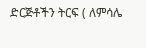ድርጅቶችን ትርፍ ( ለምሳሌ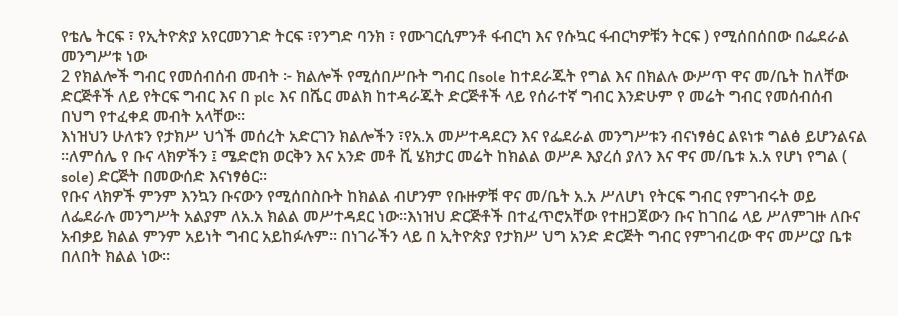የቴሌ ትርፍ ፣ የኢትዮጵያ አየርመንገድ ትርፍ ፣የንግድ ባንክ ፣ የሙገርሲምንቶ ፋብርካ እና የሱኳር ፋብርካዎቹን ትርፍ ) የሚሰበሰበው በፌደራል መንግሥቱ ነው
2 የክልሎች ግብር የመሰብሰብ መብት ፦ ክልሎች የሚሰበሥቡት ግብር በsole ከተደራጁት የግል እና በክልሉ ውሥጥ ዋና መ/ቤት ከለቸው ድርጅቶች ለይ የትርፍ ግብር እና በ plc እና በሼር መልክ ከተዳራጁት ድርጅቶች ላይ የሰራተኛ ግብር እንድሁም የ መሬት ግብር የመሰብሰብ በህግ የተፈቀደ መብት አላቸው።
እነዝህን ሁለቱን የታክሥ ህጎች መሰረት አድርገን ክልሎችን ፣የአ.አ መሥተዳደርን እና የፌደራል መንግሥቱን ብናነፃፅር ልዩነቱ ግልፅ ይሆንልናል ።ለምሰሌ የ ቡና ላክዎችን ፤ ሜድሮክ ወርቅን እና አንድ መቶ ሺ ሄክታር መሬት ከክልል ወሥዶ እያረሰ ያለን እና ዋና መ/ቤቱ አ.አ የሆነ የግል ( sole) ድርጅት በመውሰድ እናነፃፅር።
የቡና ላክዎች ምንም እንኳን ቡናውን የሚሰበስቡት ከክልል ብሆንም የቡዙዎቹ ዋና መ/ቤት አ.አ ሥለሆነ የትርፍ ግብር የምገብሩት ወይ ለፌደራሉ መንግሥት አልያም ለአ.አ ክልል መሥተዳደር ነው።እነዝህ ድርጅቶች በተፈጥሮአቸው የተዘጋጀውን ቡና ከገበሬ ላይ ሥለምገዙ ለቡና አብቃይ ክልል ምንም አይነት ግብር አይከፉሉም። በነገራችን ላይ በ ኢትዮጵያ የታክሥ ህግ አንድ ድርጅት ግብር የምገብረው ዋና መሥርያ ቤቱ በለበት ክልል ነው።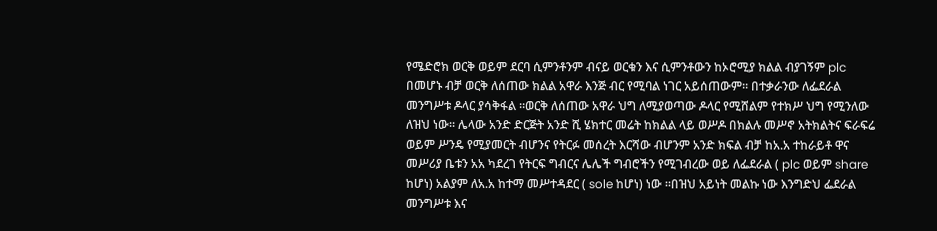የሜድሮክ ወርቅ ወይም ደርባ ሲምንቶንም ብናይ ወርቁን እና ሲምንቶውን ከኦሮሚያ ክልል ብያገኝም plc በመሆኑ ብቻ ወርቅ ለሰጠው ክልል አዋራ እንጅ ብር የሚባል ነገር አይሰጠውም። በተቃራንው ለፌደራል መንግሥቱ ዶላር ያሳቅፋል ።ወርቅ ለሰጠው አዋራ ህግ ለሚያወጣው ዶላር የሚሸልም የተክሥ ህግ የሚንለው ለዝህ ነው። ሌላው አንድ ድርጅት አንድ ሺ ሄክተር መሬት ከክልል ላይ ወሥዶ በክልሉ መሥኖ አትክልትና ፍራፍሬ ወይም ሥንዴ የሚያመርት ብሆንና የትርፉ መሰረት እርሻው ብሆንም አንድ ክፍል ብቻ ከአ.አ ተከራይቶ ዋና መሥሪያ ቤቱን አአ ካደረገ የትርፍ ግብርና ሌሌች ግብሮችን የሚገብረው ወይ ለፌደራል ( plc ወይም share ከሆነ) አልያም ለአ.አ ከተማ መሥተዳደር ( sole ከሆነ) ነው ።በዝህ አይነት መልኩ ነው እንግድህ ፌደራል መንግሥቱ እና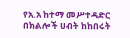የአ.አ ከተማ መሥተዳድር በክልሎች ሀብት ከከበሩት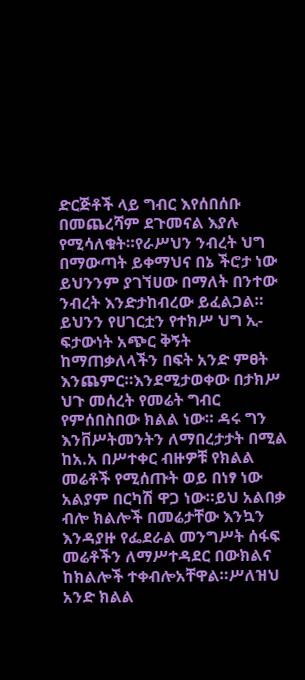ድርጅቶች ላይ ግብር እየሰበሰቡ በመጨረሻም ደጉመናል እያሉ የሚሳለቁት።የራሥህን ንብረት ህግ በማውጣት ይቀማህና በኔ ችሮታ ነው ይህንንም ያገኘሀው በማለት በንተው ንብረት እንድታከብረው ይፈልጋል። ይህንን የሀገርቷን የተክሥ ህግ ኢ-ፍታውነት አጭር ቅኝት ከማጠቃለላችን በፍት አንድ ምፀት እንጨምር።እንደሚታወቀው በታክሥ ህጉ መሰረት የመሬት ግብር የምሰበስበው ክልል ነው። ዳሩ ግን እንቨሥትመንትን ለማበረታታት በሚል ከአ.አ በሥተቀር ብዙዎቹ የክልል መሬቶች የሚሰጡት ወይ በነፃ ነው አልያም በርካሽ ዋጋ ነው።ይህ አልበቃ ብሎ ክልሎች በመሬታቸው እንኳን እንዳያዙ የፌደራል መንግሥት ሰፋፍ መሬቶችን ለማሥተዳደር በውክልና ከክልሎች ተቀብሎአቸዋል።ሥለዝህ አንድ ክልል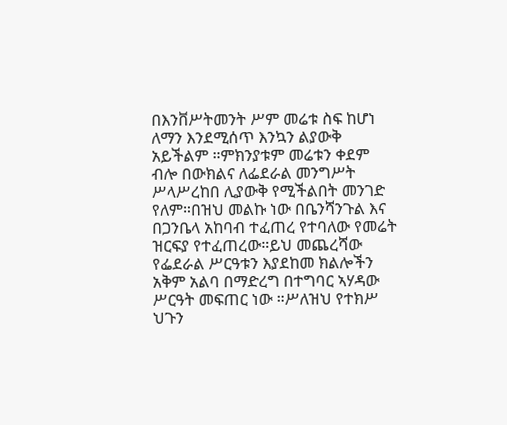በእንቨሥትመንት ሥም መሬቱ ስፍ ከሆነ ለማን እንደሚሰጥ እንኳን ልያውቅ አይችልም ።ምክንያቱም መሬቱን ቀደም ብሎ በውክልና ለፌደራል መንግሥት ሥላሥረከበ ሊያውቅ የሚችልበት መንገድ የለም።በዝህ መልኩ ነው በቤንሻንጉል እና በጋንቤላ አከባብ ተፈጠረ የተባለው የመሬት ዝርፍያ የተፈጠረው።ይህ መጨረሻው የፌደራል ሥርዓቱን እያደከመ ክልሎችን አቅም አልባ በማድረግ በተግባር ኣሃዳው ሥርዓት መፍጠር ነው ።ሥለዝህ የተክሥ ህጉን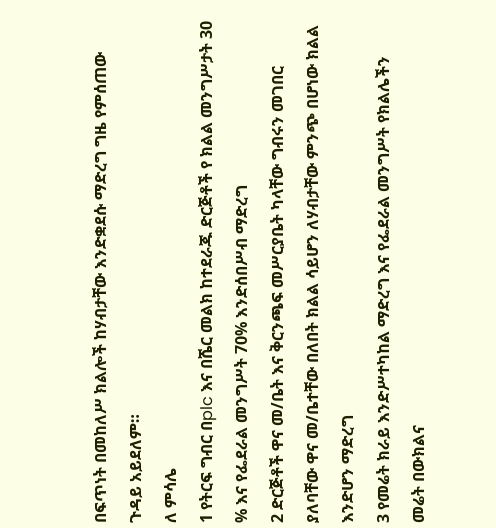በፍጥነት በመከለሥ ክልሎች ከሃብታቸው እንድቋደሱ ማድረግ ግዜ የምሰጠው ጉዳይ አይደለም።
ለ ምሳሌ
1 የትርፍ ግብር በplc እና በሼር መልክ ከተደራጁ ድርጅቶች የ ክልል መንግሥታት 30 % እና የፌደራል መንግሥት 70% እንድሰበሥብ ማድረግ
2 ድርጅቶች ዋና መ/ቤት እና ቅርንጫፍ መሥርያቤት ካላቸው ግብሩን መገበር ያለባቸው ዋና መ/ቤተቸው በለበት ክልል ሳይሆን ለሃብታቸው ምንጭ በሆነው ክልል እንድሆን ማድረግ
3 የመሬት ክራይ እንድሥተካከል ማድረግ እና የፌደራል መንግሥት የክልሌችን መሬት በውክልና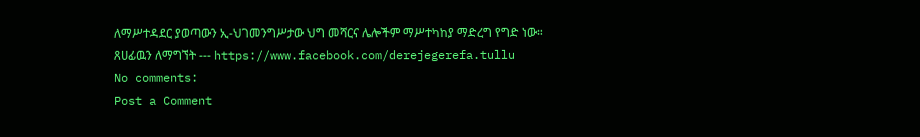ለማሥተዳደር ያወጣውን ኢ-ህገመንግሥታው ህግ መሻርና ሌሎችም ማሥተካከያ ማድረግ የግድ ነው።
ጸሀፊዉን ለማግኘት --- https://www.facebook.com/derejegerefa.tullu
No comments:
Post a Comment